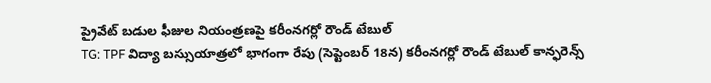ప్రైవేట్ బడుల ఫీజుల నియంత్రణపై కరీంనగర్లో రౌండ్ టేబుల్
TG: TPF విద్యా బస్సుయాత్రలో భాగంగా రేపు (సెప్టెంబర్ 18న) కరీంనగర్లో రౌండ్ టేబుల్ కాన్ఫరెన్స్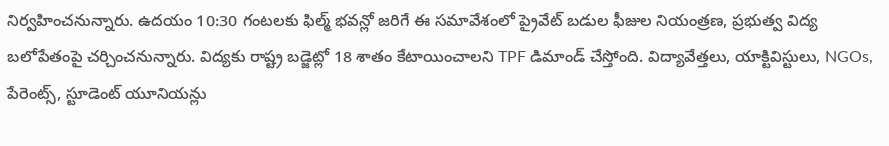నిర్వహించనున్నారు. ఉదయం 10:30 గంటలకు ఫిల్మ్ భవన్లో జరిగే ఈ సమావేశంలో ప్రైవేట్ బడుల ఫీజుల నియంత్రణ, ప్రభుత్వ విద్య బలోపేతంపై చర్చించనున్నారు. విద్యకు రాష్ట్ర బడ్జెట్లో 18 శాతం కేటాయించాలని TPF డిమాండ్ చేస్తోంది. విద్యావేత్తలు, యాక్టివిస్టులు, NGOs, పేరెంట్స్, స్టూడెంట్ యూనియన్లు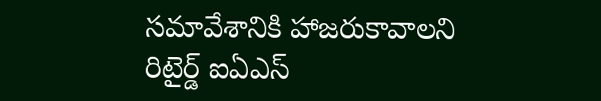సమావేశానికి హాజరుకావాలని రిటైర్డ్ ఐఏఎస్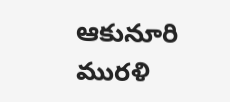ఆకునూరి మురళి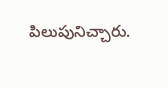పిలుపునిచ్చారు.